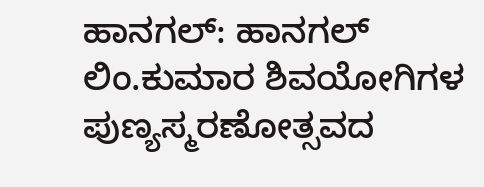ಹಾನಗಲ್: ಹಾನಗಲ್ ಲಿಂ.ಕುಮಾರ ಶಿವಯೋಗಿಗಳ ಪುಣ್ಯಸ್ಮರಣೋತ್ಸವದ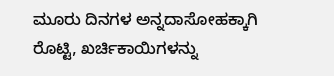ಮೂರು ದಿನಗಳ ಅನ್ನದಾಸೋಹಕ್ಕಾಗಿ ರೊಟ್ಟಿ, ಖರ್ಚಿಕಾಯಿಗಳನ್ನು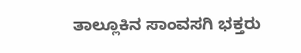ತಾಲ್ಲೂಕಿನ ಸಾಂವಸಗಿ ಭಕ್ತರು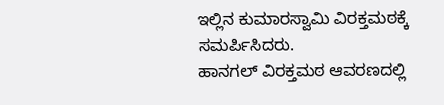ಇಲ್ಲಿನ ಕುಮಾರಸ್ವಾಮಿ ವಿರಕ್ತಮಠಕ್ಕೆ ಸಮರ್ಪಿಸಿದರು.
ಹಾನಗಲ್ ವಿರಕ್ತಮಠ ಆವರಣದಲ್ಲಿ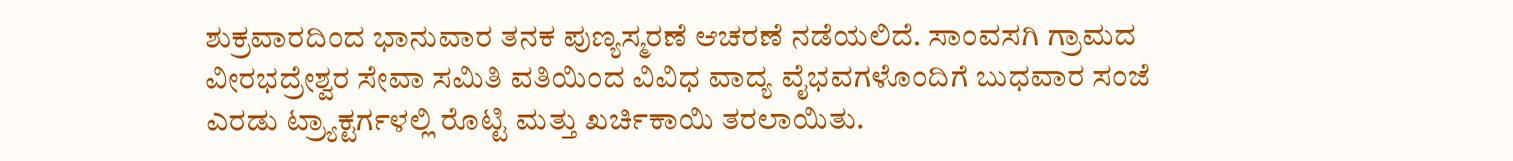ಶುಕ್ರವಾರದಿಂದ ಭಾನುವಾರ ತನಕ ಪುಣ್ಯಸ್ಮರಣೆ ಆಚರಣೆ ನಡೆಯಲಿದೆ. ಸಾಂವಸಗಿ ಗ್ರಾಮದ ವೀರಭದ್ರೇಶ್ವರ ಸೇವಾ ಸಮಿತಿ ವತಿಯಿಂದ ವಿವಿಧ ವಾದ್ಯ ವೈಭವಗಳೊಂದಿಗೆ ಬುಧವಾರ ಸಂಜೆ ಎರಡು ಟ್ರ್ಯಾಕ್ಟರ್ಗಳಲ್ಲಿ ರೊಟ್ಟಿ ಮತ್ತು ಖರ್ಚಿಕಾಯಿ ತರಲಾಯಿತು.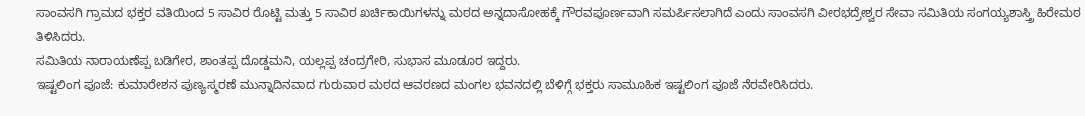ಸಾಂವಸಗಿ ಗ್ರಾಮದ ಭಕ್ತರ ವತಿಯಿಂದ 5 ಸಾವಿರ ರೊಟ್ಟಿ ಮತ್ತು 5 ಸಾವಿರ ಖರ್ಚಿಕಾಯಿಗಳನ್ನು ಮಠದ ಅನ್ನದಾಸೋಹಕ್ಕೆ ಗೌರವಪೂರ್ಣವಾಗಿ ಸಮರ್ಪಿಸಲಾಗಿದೆ ಎಂದು ಸಾಂವಸಗಿ ವೀರಭದ್ರೇಶ್ವರ ಸೇವಾ ಸಮಿತಿಯ ಸಂಗಯ್ಯಶಾಸ್ತ್ರಿ ಹಿರೇಮಠ ತಿಳಿಸಿದರು.
ಸಮಿತಿಯ ನಾರಾಯಣೆಪ್ಪ ಬಡಿಗೇರ, ಶಾಂತಪ್ಪ ದೊಡ್ಡಮನಿ, ಯಲ್ಲಪ್ಪ ಚಂದ್ರಗೇರಿ, ಸುಭಾಸ ಮೂಡೂರ ಇದ್ದರು.
ಇಷ್ಟಲಿಂಗ ಪೂಜೆ: ಕುಮಾರೇಶನ ಪುಣ್ಯಸ್ಮರಣೆ ಮುನ್ನಾದಿನವಾದ ಗುರುವಾರ ಮಠದ ಆವರಣದ ಮಂಗಲ ಭವನದಲ್ಲಿ ಬೆಳಿಗ್ಗೆ ಭಕ್ತರು ಸಾಮೂಹಿಕ ಇಷ್ಟಲಿಂಗ ಪೂಜೆ ನೆರವೇರಿಸಿದರು.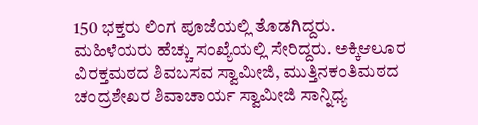150 ಭಕ್ತರು ಲಿಂಗ ಪೂಜೆಯಲ್ಲಿ ತೊಡಗಿದ್ದರು. ಮಹಿಳೆಯರು ಹೆಚ್ಚು ಸಂಖ್ಯೆಯಲ್ಲಿ ಸೇರಿದ್ದರು. ಅಕ್ಕಿಆಲೂರ ವಿರಕ್ತಮಠದ ಶಿವಬಸವ ಸ್ವಾಮೀಜಿ, ಮುತ್ತಿನಕಂತಿಮಠದ ಚಂದ್ರಶೇಖರ ಶಿವಾಚಾರ್ಯ ಸ್ವಾಮೀಜಿ ಸಾನ್ನಿಧ್ಯ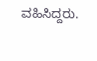ವಹಿಸಿದ್ದರು.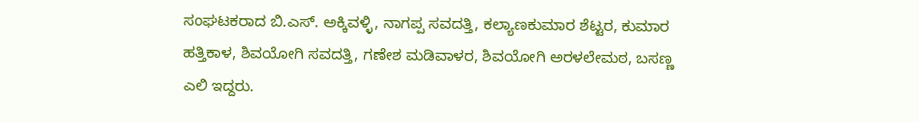ಸಂಘಟಕರಾದ ಬಿ.ಎಸ್. ಅಕ್ಕಿವಳ್ಳಿ, ನಾಗಪ್ಪ ಸವದತ್ತಿ, ಕಲ್ಯಾಣಕುಮಾರ ಶೆಟ್ಟರ, ಕುಮಾರ ಹತ್ತಿಕಾಳ, ಶಿವಯೋಗಿ ಸವದತ್ತಿ, ಗಣೇಶ ಮಡಿವಾಳರ, ಶಿವಯೋಗಿ ಅರಳಲೇಮಠ, ಬಸಣ್ಣ ಎಲಿ ಇದ್ದರು.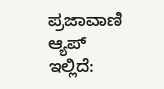ಪ್ರಜಾವಾಣಿ ಆ್ಯಪ್ ಇಲ್ಲಿದೆ: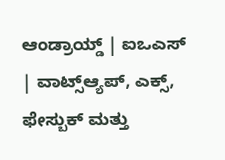ಆಂಡ್ರಾಯ್ಡ್ | ಐಒಎಸ್ | ವಾಟ್ಸ್ಆ್ಯಪ್, ಎಕ್ಸ್, ಫೇಸ್ಬುಕ್ ಮತ್ತು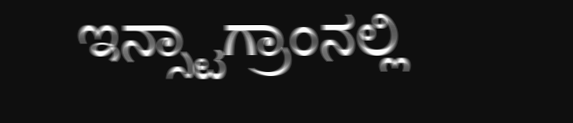ಇನ್ಸ್ಟಾಗ್ರಾಂನಲ್ಲಿ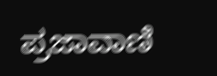ಪ್ರಜಾವಾಣಿ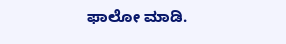ಫಾಲೋ ಮಾಡಿ.